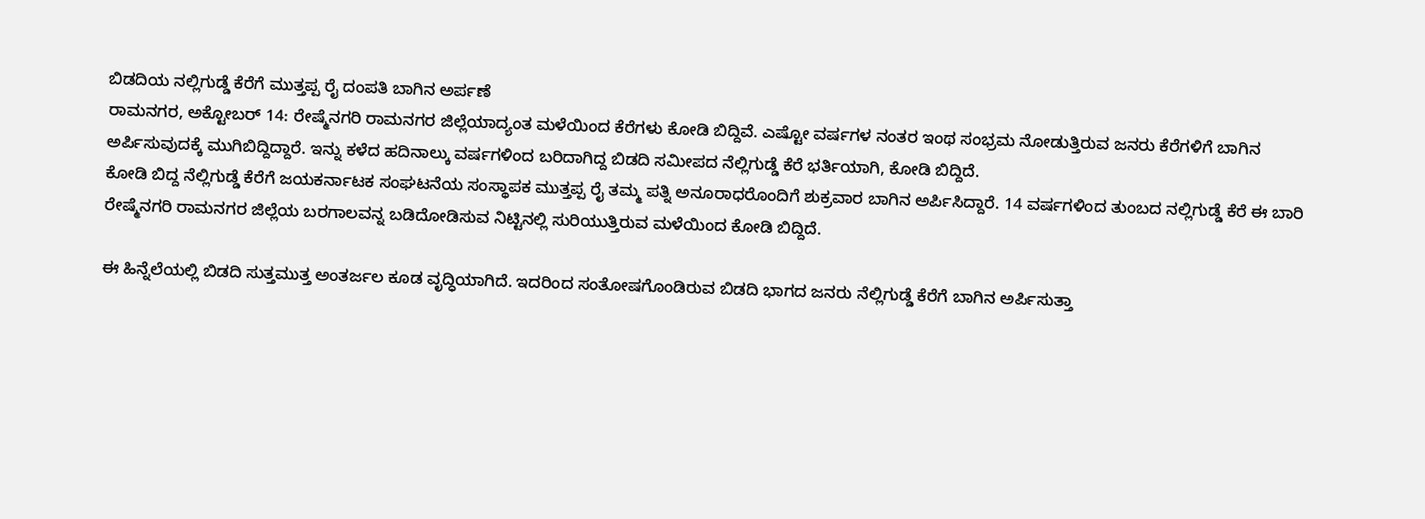ಬಿಡದಿಯ ನಲ್ಲಿಗುಡ್ಡೆ ಕೆರೆಗೆ ಮುತ್ತಪ್ಪ ರೈ ದಂಪತಿ ಬಾಗಿನ ಅರ್ಪಣೆ
ರಾಮನಗರ, ಅಕ್ಟೋಬರ್ 14: ರೇಷ್ಮೆನಗರಿ ರಾಮನಗರ ಜಿಲ್ಲೆಯಾದ್ಯಂತ ಮಳೆಯಿಂದ ಕೆರೆಗಳು ಕೋಡಿ ಬಿದ್ದಿವೆ. ಎಷ್ಟೋ ವರ್ಷಗಳ ನಂತರ ಇಂಥ ಸಂಭ್ರಮ ನೋಡುತ್ತಿರುವ ಜನರು ಕೆರೆಗಳಿಗೆ ಬಾಗಿನ ಅರ್ಪಿಸುವುದಕ್ಕೆ ಮುಗಿಬಿದ್ದಿದ್ದಾರೆ. ಇನ್ನು ಕಳೆದ ಹದಿನಾಲ್ಕು ವರ್ಷಗಳಿಂದ ಬರಿದಾಗಿದ್ದ ಬಿಡದಿ ಸಮೀಪದ ನೆಲ್ಲಿಗುಡ್ಡೆ ಕೆರೆ ಭರ್ತಿಯಾಗಿ, ಕೋಡಿ ಬಿದ್ದಿದೆ.
ಕೋಡಿ ಬಿದ್ದ ನೆಲ್ಲಿಗುಡ್ಡೆ ಕೆರೆಗೆ ಜಯಕರ್ನಾಟಕ ಸಂಘಟನೆಯ ಸಂಸ್ಥಾಪಕ ಮುತ್ತಪ್ಪ ರೈ ತಮ್ಮ ಪತ್ನಿ ಅನೂರಾಧರೊಂದಿಗೆ ಶುಕ್ರವಾರ ಬಾಗಿನ ಅರ್ಪಿಸಿದ್ದಾರೆ. 14 ವರ್ಷಗಳಿಂದ ತುಂಬದ ನಲ್ಲಿಗುಡ್ಡೆ ಕೆರೆ ಈ ಬಾರಿ ರೇಷ್ಮೆನಗರಿ ರಾಮನಗರ ಜಿಲ್ಲೆಯ ಬರಗಾಲವನ್ನ ಬಡಿದೋಡಿಸುವ ನಿಟ್ಟಿನಲ್ಲಿ ಸುರಿಯುತ್ತಿರುವ ಮಳೆಯಿಂದ ಕೋಡಿ ಬಿದ್ದಿದೆ.

ಈ ಹಿನ್ನೆಲೆಯಲ್ಲಿ ಬಿಡದಿ ಸುತ್ತಮುತ್ತ ಅಂತರ್ಜಲ ಕೂಡ ವೃದ್ಧಿಯಾಗಿದೆ. ಇದರಿಂದ ಸಂತೋಷಗೊಂಡಿರುವ ಬಿಡದಿ ಭಾಗದ ಜನರು ನೆಲ್ಲಿಗುಡ್ಡೆ ಕೆರೆಗೆ ಬಾಗಿನ ಅರ್ಪಿಸುತ್ತಾ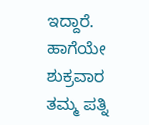ಇದ್ದಾರೆ. ಹಾಗೆಯೇ ಶುಕ್ರವಾರ ತಮ್ಮ ಪತ್ನಿ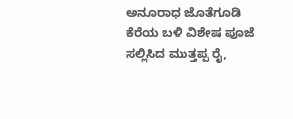ಅನೂರಾಧ ಜೊತೆಗೂಡಿ ಕೆರೆಯ ಬಳಿ ವಿಶೇಷ ಪೂಜೆ ಸಲ್ಲಿಸಿದ ಮುತ್ತಪ್ಪ ರೈ,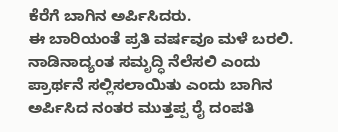ಕೆರೆಗೆ ಬಾಗಿನ ಅರ್ಪಿಸಿದರು.
ಈ ಬಾರಿಯಂತೆ ಪ್ರತಿ ವರ್ಷವೂ ಮಳೆ ಬರಲಿ. ನಾಡಿನಾದ್ಯಂತ ಸಮೃದ್ಧಿ ನೆಲೆಸಲಿ ಎಂದು ಪ್ರಾರ್ಥನೆ ಸಲ್ಲಿಸಲಾಯಿತು ಎಂದು ಬಾಗಿನ ಅರ್ಪಿಸಿದ ನಂತರ ಮುತ್ತಪ್ಪ ರೈ ದಂಪತಿ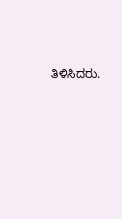ತಿಳಿಸಿದರು.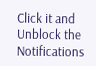Click it and Unblock the Notifications